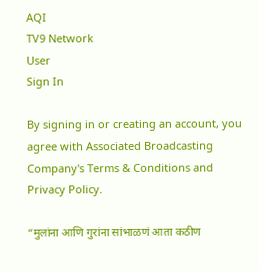AQI
TV9 Network
User
Sign In

By signing in or creating an account, you agree with Associated Broadcasting Company's Terms & Conditions and Privacy Policy.

“मुलांना आणि गुरांना सांभाळणं आता कठीण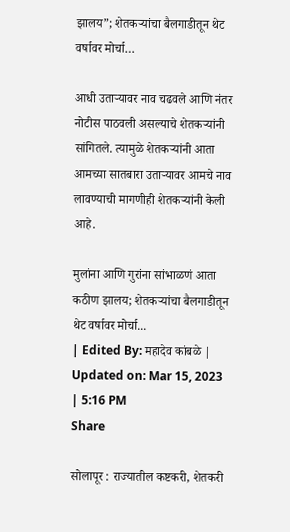झालय”; शेतकऱ्यांचा बैलगाडीतून थेट वर्षावर मोर्चा…

आधी उताऱ्यावर नाव चढवले आणि नंतर नोटीस पाठवली असल्याचे शेतकऱ्यांनी सांगितले. त्यामुळे शेतकऱ्यांनी आता आमच्या सातबारा उताऱ्यावर आमचे नाव लावण्याची मागणीही शेतकऱ्यांनी केली आहे.

मुलांना आणि गुरांना सांभाळणं आता कठीण झालय; शेतकऱ्यांचा बैलगाडीतून थेट वर्षावर मोर्चा...
| Edited By: महादेव कांबळे | Updated on: Mar 15, 2023 | 5:16 PM
Share

सोलापूर : राज्यातील कष्टकरी, शेतकरी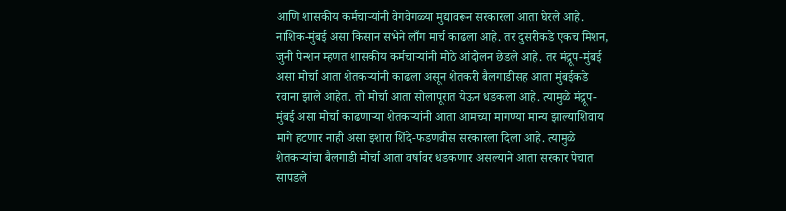आणि शासकीय कर्मचाऱ्यांनी वेगवेगळ्या मुद्यावरून सरकारला आता घेरले आहे. नाशिक-मुंबई असा किसान सभेने लाँग मार्च काढला आहे. तर दुसरीकडे एकच मिशन, जुनी पेन्शन म्हणत शासकीय कर्मचाऱ्यांनी मोठे आंदोलन छेडले आहे. तर मंद्रूप-मुंबई असा मोर्चा आता शेतकऱ्यांनी काढला असून शेतकरी बैलगाडीसह आता मुंबईकडे रवाना झाले आहेत. तो मोर्चा आता सोलापूरात येऊन धडकला आहे. त्यामुळे मंद्रूप-मुंबई असा मोर्चा काढणाऱ्या शेतकऱ्यांनी आता आमच्या मागण्या मान्य झाल्याशिवाय मागे हटणार नाही असा इशारा शिंदे-फडणवीस सरकारला दिला आहे. त्यामुळे शेतकऱ्यांचा बैलगाडी मोर्चा आता वर्षावर धडकणार असल्याने आता सरकार पेचात सापडले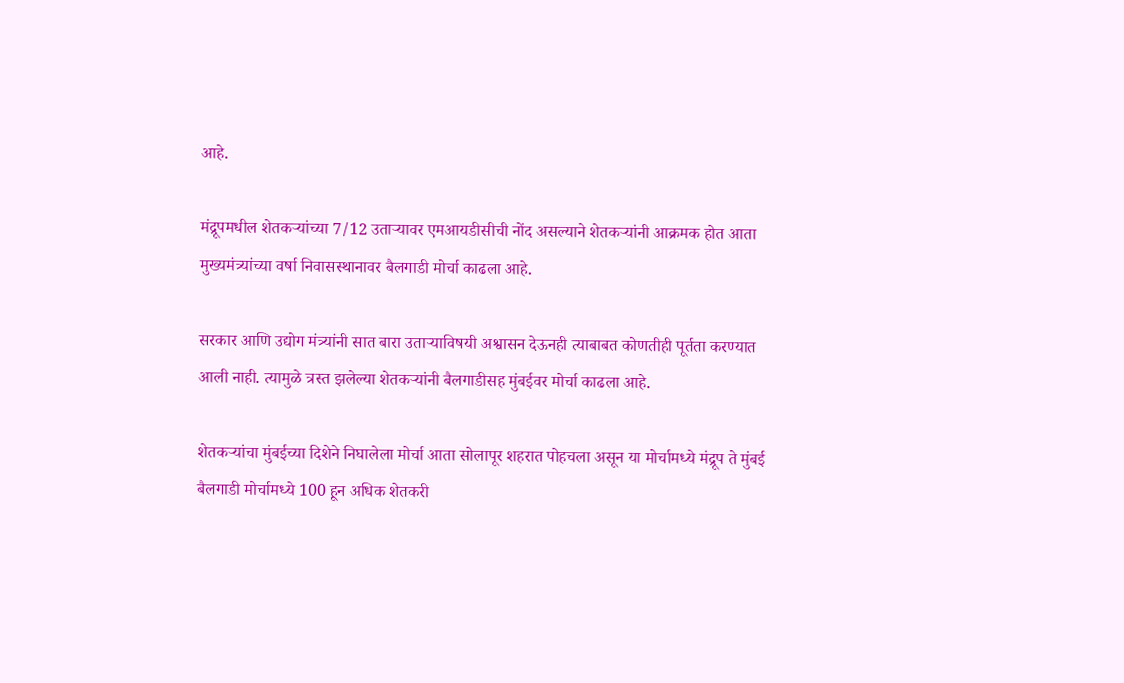आहे.

मंद्रूपमधील शेतकऱ्यांच्या 7/12 उताऱ्यावर एमआयडीसीची नोंद असल्याने शेतकऱ्यांनी आक्रमक होत आता मुख्यमंत्र्यांच्या वर्षा निवासस्थानावर बैलगाडी मोर्चा काढला आहे.

सरकार आणि उद्योग मंत्र्यांनी सात बारा उताऱ्याविषयी अश्वासन देऊनही त्याबाबत कोणतीही पूर्तता करण्यात आली नाही. त्यामुळे त्रस्त झलेल्या शेतकऱ्यांनी बैलगाडीसह मुंबईवर मोर्चा काढला आहे.

शेतकऱ्यांचा मुंबईच्या दिशेने निघालेला मोर्चा आता सोलापूर शहरात पोहचला असून या मोर्चामध्ये मंद्रूप ते मुंबई बैलगाडी मोर्चामध्ये 100 हून अधिक शेतकरी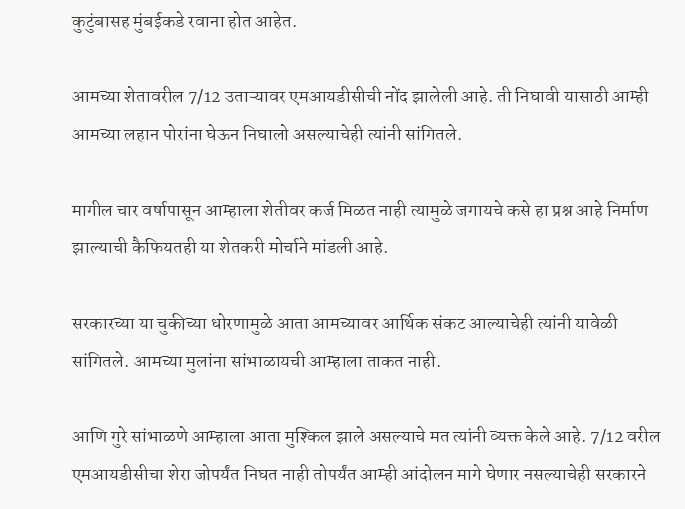कुटुंबासह मुंबईकडे रवाना होत आहेत.

आमच्या शेतावरील 7/12 उताऱ्यावर एमआयडीसीची नोंद झालेली आहे. ती निघावी यासाठी आम्ही आमच्या लहान पोरांना घेऊन निघालो असल्याचेही त्यांनी सांगितले.

मागील चार वर्षापासून आम्हाला शेतीवर कर्ज मिळत नाही त्यामुळे जगायचे कसे हा प्रश्न आहे निर्माण झाल्याची कैफियतही या शेतकरी मोर्चाने मांडली आहे.

सरकारच्या या चुकीच्या धोरणामुळे आता आमच्यावर आर्थिक संकट आल्याचेही त्यांनी यावेळी सांगितले. आमच्या मुलांना सांभाळायची आम्हाला ताकत नाही.

आणि गुरे सांभाळणे आम्हाला आता मुश्किल झाले असल्याचे मत त्यांनी व्यक्त केले आहे. 7/12 वरील एमआयडीसीचा शेरा जोपर्यंत निघत नाही तोपर्यंत आम्ही आंदोलन मागे घेणार नसल्याचेही सरकारने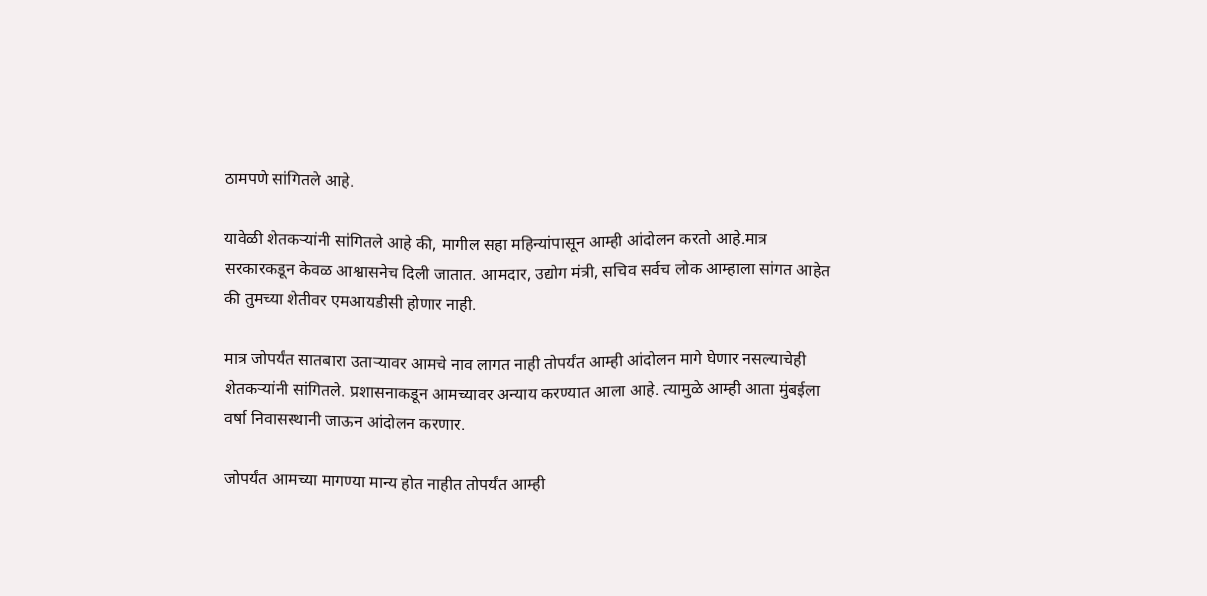ठामपणे सांगितले आहे.

यावेळी शेतकऱ्यांनी सांगितले आहे की, मागील सहा महिन्यांपासून आम्ही आंदोलन करतो आहे.मात्र सरकारकडून केवळ आश्वासनेच दिली जातात. आमदार, उद्योग मंत्री, सचिव सर्वच लोक आम्हाला सांगत आहेत की तुमच्या शेतीवर एमआयडीसी होणार नाही.

मात्र जोपर्यंत सातबारा उताऱ्यावर आमचे नाव लागत नाही तोपर्यंत आम्ही आंदोलन मागे घेणार नसल्याचेही शेतकऱ्यांनी सांगितले. प्रशासनाकडून आमच्यावर अन्याय करण्यात आला आहे. त्यामुळे आम्ही आता मुंबईला वर्षा निवासस्थानी जाऊन आंदोलन करणार.

जोपर्यंत आमच्या मागण्या मान्य होत नाहीत तोपर्यंत आम्ही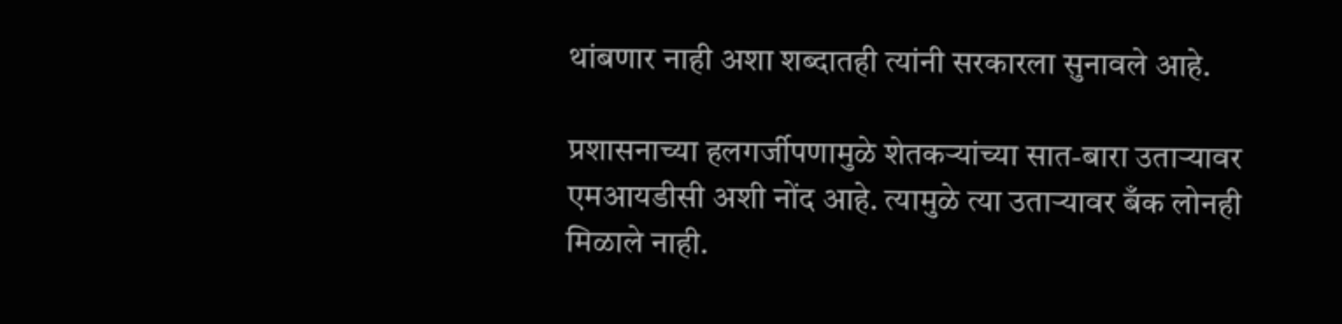थांबणार नाही अशा शब्दातही त्यांनी सरकारला सुनावले आहे.

प्रशासनाच्या हलगर्जीपणामुळे शेतकऱ्यांच्या सात-बारा उताऱ्यावर एमआयडीसी अशी नोंद आहे. त्यामुळे त्या उताऱ्यावर बँक लोनही मिळाले नाही.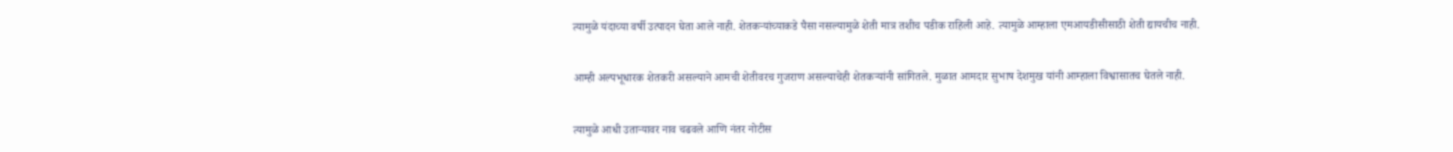त्यामुळे यंदाच्या वर्षी उत्पादन घेता आले नाही. शेतकऱ्यांच्याकडे पैसा नसल्यामुळे शेती मात्र तशीच पडीक राहिली आहे. त्यामुळे आम्हाला एमआयडीसीसाठी शेती द्यायचीच नाही.

आम्ही अल्पभूधारक शेतकरी असल्याने आमची शेतीवरच गुजराण असल्याचेही शेतकऱ्यांनी सांगितले. मुळात आमदार सुभाष देशमुख यांनी आम्हाला विश्वासातच घेतले नाही.

त्यामुळे आधी उताऱ्यावर नाव चढवले आणि नंतर नोटीस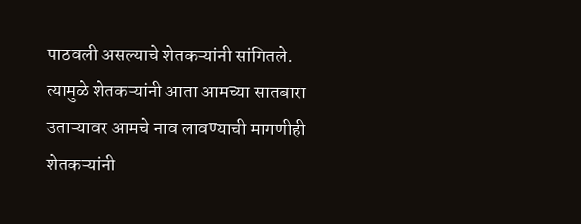पाठवली असल्याचे शेतकऱ्यांनी सांगितले. त्यामुळे शेतकऱ्यांनी आता आमच्या सातबारा उताऱ्यावर आमचे नाव लावण्याची मागणीही शेतकऱ्यांनी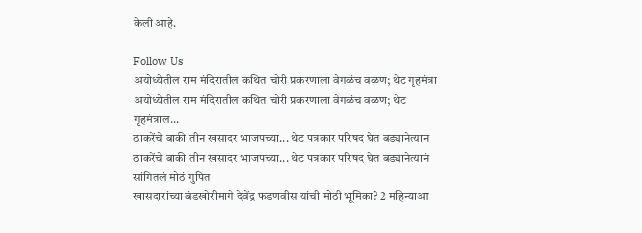केली आहे.

Follow Us
अयोध्येतील राम मंदिरातील कथित चोरी प्रकरणाला वेगळंच वळण; थेट गृहमंत्रा
अयोध्येतील राम मंदिरातील कथित चोरी प्रकरणाला वेगळंच वळण; थेट गृहमंत्राल...
ठाकरेंचे बाकी तीन खसादर भाजपच्या... थेट पत्रकार परिषद घेत बड्यानेत्यान
ठाकरेंचे बाकी तीन खसादर भाजपच्या... थेट पत्रकार परिषद घेत बड्यानेत्यानं सांगितलं मोठं गुपित
खासदारांच्या बंडखोरीमागे देवेंद्र फडणवीस यांची मोठी भूमिका? 2 महिन्याआ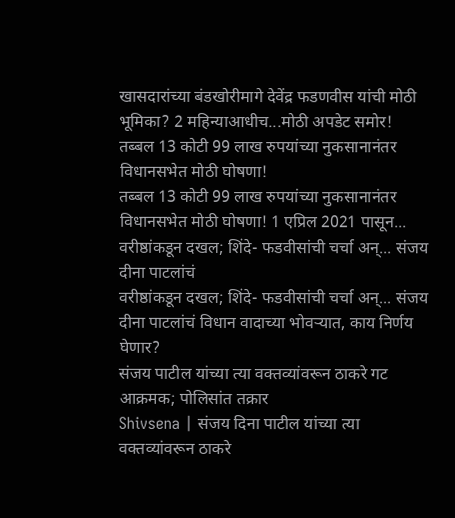खासदारांच्या बंडखोरीमागे देवेंद्र फडणवीस यांची मोठी भूमिका? 2 महिन्याआधीच...मोठी अपडेट समोर!
तब्बल 13 कोटी 99 लाख रुपयांच्या नुकसानानंतर विधानसभेत मोठी घोषणा!
तब्बल 13 कोटी 99 लाख रुपयांच्या नुकसानानंतर विधानसभेत मोठी घोषणा! 1 एप्रिल 2021 पासून...
वरीष्ठांकडून दखल; शिंदे- फडवीसांची चर्चा अन्... संजय दीना पाटलांचं
वरीष्ठांकडून दखल; शिंदे- फडवीसांची चर्चा अन्... संजय दीना पाटलांचं विधान वादाच्या भोवऱ्यात, काय निर्णय घेणार?
संजय पाटील यांच्या त्या वक्तव्यांवरून ठाकरे गट आक्रमक; पोलिसांत तक्रार
Shivsena | संजय दिना पाटील यांच्या त्या वक्तव्यांवरून ठाकरे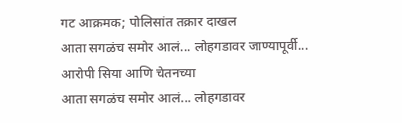गट आक्रमक; पोलिसांत तक्रार दाखल
आता सगळंच समोर आलं... लोहगडावर जाण्यापूर्वी... आरोपी सिया आणि चेतनच्या
आता सगळंच समोर आलं... लोहगडावर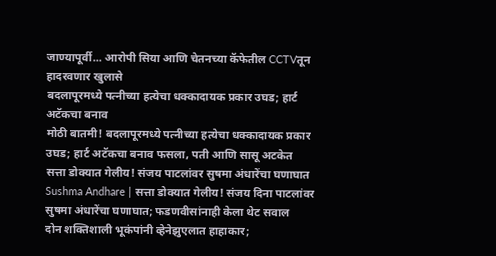जाण्यापूर्वी... आरोपी सिया आणि चेतनच्या कॅफेतील CCTVतून हादरवणार खुलासे
बदलापूरमध्ये पत्नीच्या हत्येचा धक्कादायक प्रकार उघड; हार्ट अटॅकचा बनाव
मोठी बातमी! बदलापूरमध्ये पत्नीच्या हत्येचा धक्कादायक प्रकार उघड; हार्ट अटॅकचा बनाव फसला, पती आणि सासू अटकेत
सत्ता डोक्यात गेलीय! संजय पाटलांवर सुषमा अंधारेंचा घणाघात
Sushma Andhare | सत्ता डोक्यात गेलीय! संजय दिना पाटलांवर सुषमा अंधारेंचा घणाघात; फडणवीसांनाही केला थेट सवाल
दोन शक्तिशाली भूकंपांनी व्हेनेझुएलात हाहाकार;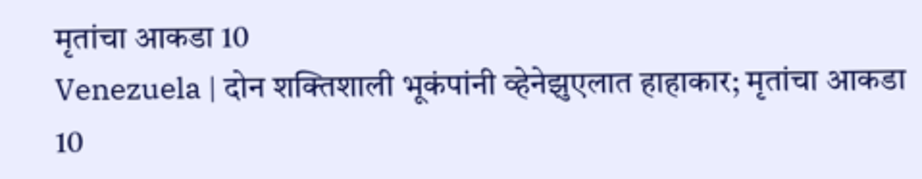मृतांचा आकडा 10
Venezuela | दोन शक्तिशाली भूकंपांनी व्हेनेझुएलात हाहाकार; मृतांचा आकडा 10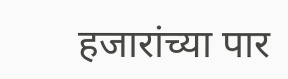हजारांच्या पार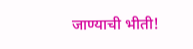जाण्याची भीती!